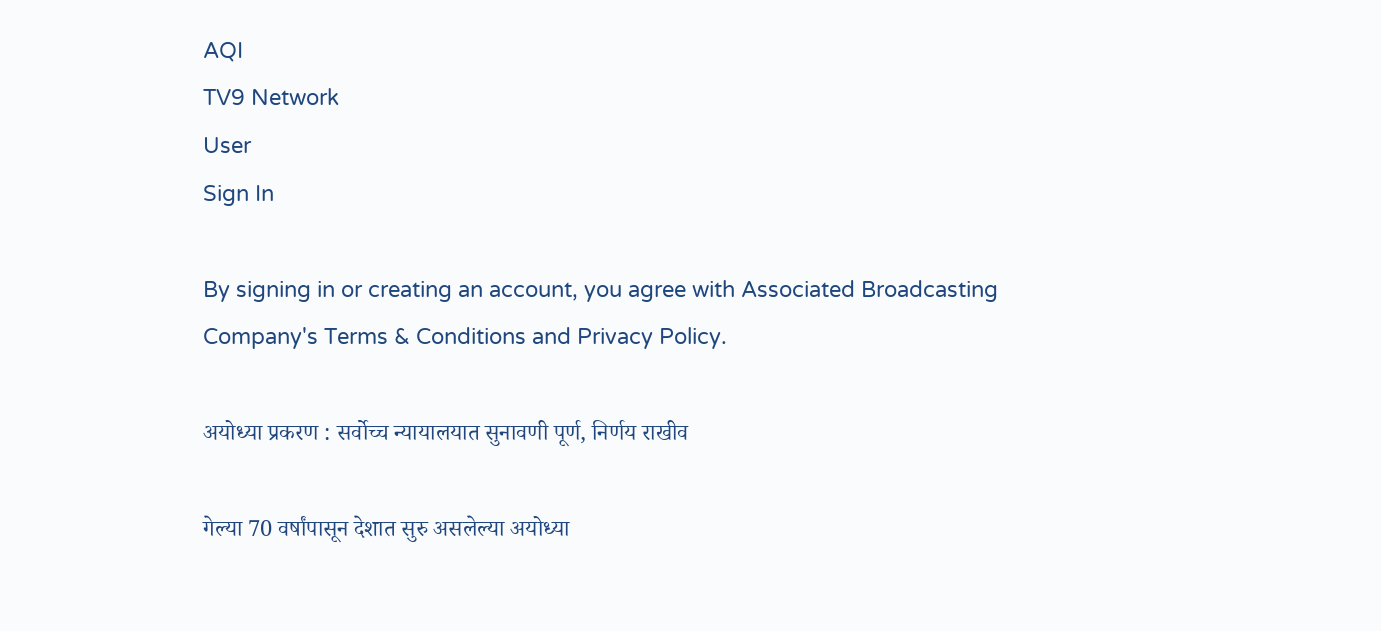AQI
TV9 Network
User
Sign In

By signing in or creating an account, you agree with Associated Broadcasting Company's Terms & Conditions and Privacy Policy.

अयोध्या प्रकरण : सर्वोच्च न्यायालयात सुनावणी पूर्ण, निर्णय राखीव

गेल्या 70 वर्षांपासून देशात सुरु असलेल्या अयोध्या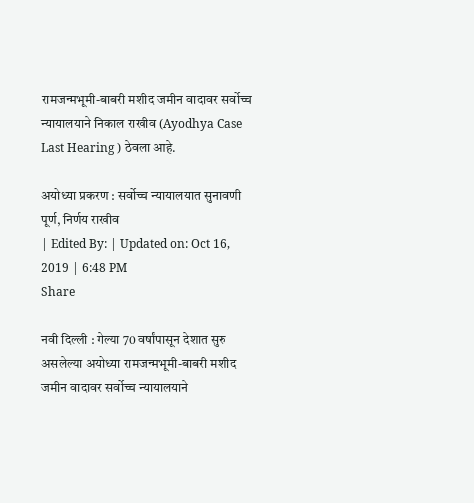रामजन्मभूमी-बाबरी मशीद जमीन वादावर सर्वोच्च न्यायालयाने निकाल राखीव (Ayodhya Case Last Hearing ) ठेवला आहे.

अयोध्या प्रकरण : सर्वोच्च न्यायालयात सुनावणी पूर्ण, निर्णय राखीव
| Edited By: | Updated on: Oct 16, 2019 | 6:48 PM
Share

नवी दिल्ली : गेल्या 70 वर्षांपासून देशात सुरु असलेल्या अयोध्या रामजन्मभूमी-बाबरी मशीद जमीन वादावर सर्वोच्च न्यायालयाने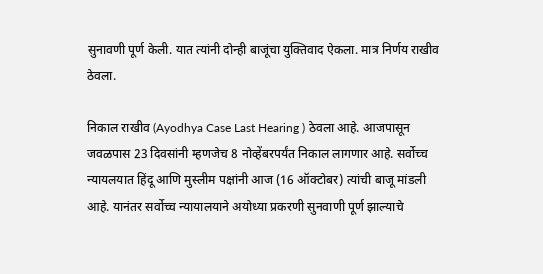सुनावणी पूर्ण केली. यात त्यांनी दोन्ही बाजूंचा युक्तिवाद ऐकला. मात्र निर्णय राखीव ठेवला.

निकाल राखीव (Ayodhya Case Last Hearing ) ठेवला आहे. आजपासून जवळपास 23 दिवसांनी म्हणजेच 8 नोव्हेंबरपर्यंत निकाल लागणार आहे. सर्वोच्च न्यायलयात हिंदू आणि मुस्लीम पक्षांनी आज (16 ऑक्टोबर) त्यांची बाजू मांडली आहे. यानंतर सर्वोच्च न्यायालयाने अयोध्या प्रकरणी सुनवाणी पूर्ण झाल्याचे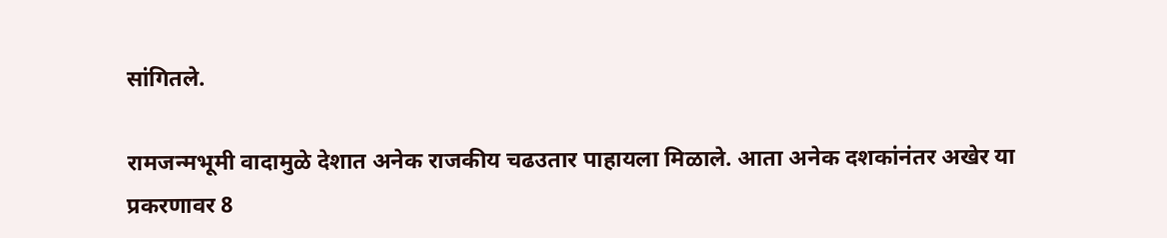सांगितले.

रामजन्मभूमी वादामुळे देशात अनेक राजकीय चढउतार पाहायला मिळाले. आता अनेक दशकांनंतर अखेर या प्रकरणावर 8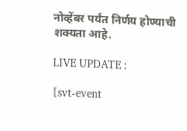नोव्हेंबर पर्यंत निर्णय होण्याची शक्यता आहे.

LIVE UPDATE :

[svt-event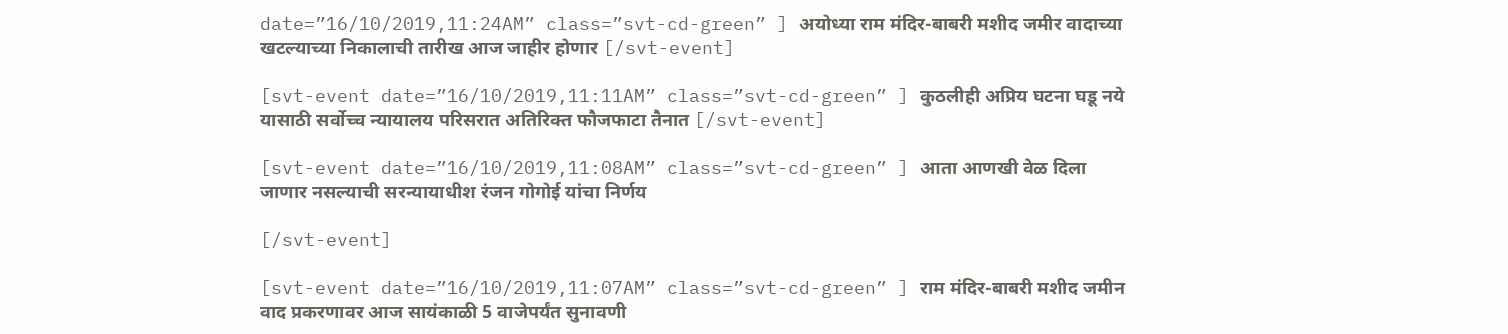date=”16/10/2019,11:24AM” class=”svt-cd-green” ] अयोध्या राम मंदिर-बाबरी मशीद जमीर वादाच्या खटल्याच्या निकालाची तारीख आज जाहीर होणार [/svt-event]

[svt-event date=”16/10/2019,11:11AM” class=”svt-cd-green” ] कुठलीही अप्रिय घटना घडू नये यासाठी सर्वोच्च न्यायालय परिसरात अतिरिक्त फौजफाटा तैनात [/svt-event]

[svt-event date=”16/10/2019,11:08AM” class=”svt-cd-green” ] आता आणखी वेळ दिला जाणार नसल्याची सरन्यायाधीश रंजन गोगोई यांचा निर्णय

[/svt-event]

[svt-event date=”16/10/2019,11:07AM” class=”svt-cd-green” ] राम मंदिर-बाबरी मशीद जमीन वाद प्रकरणावर आज सायंकाळी 5 वाजेपर्यंत सुनावणी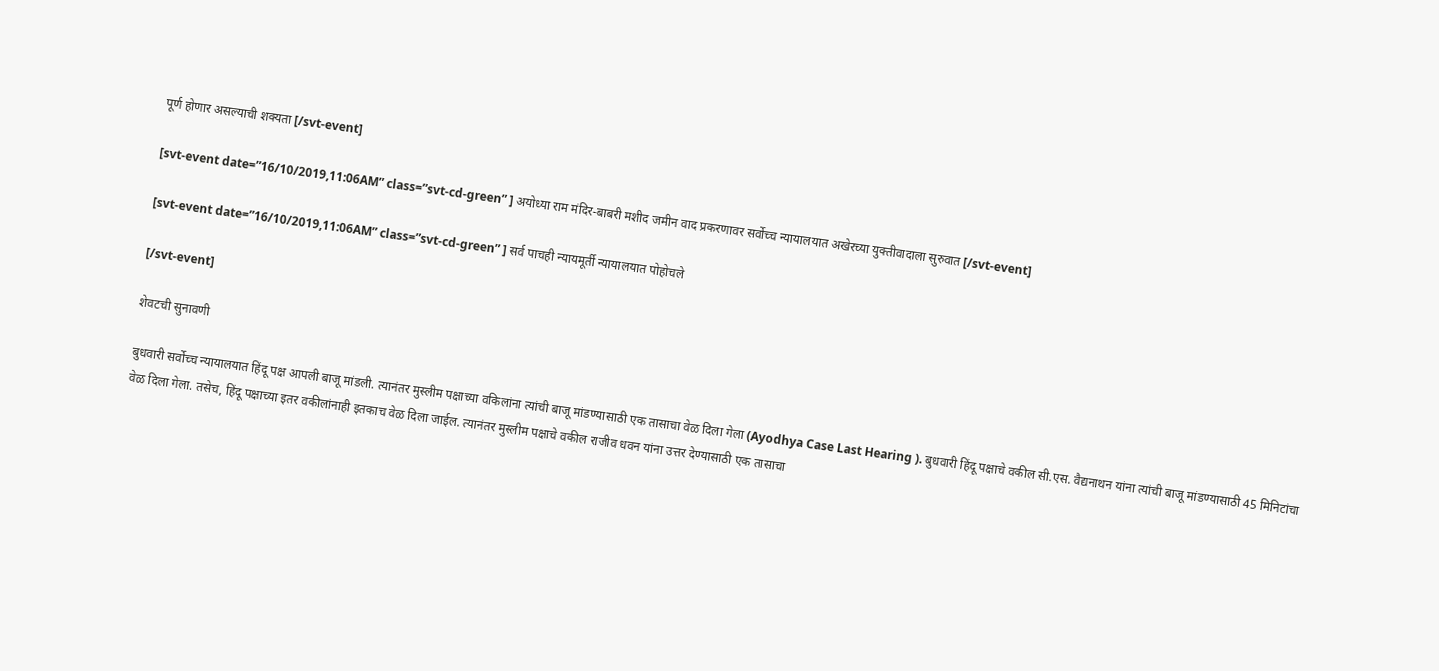पूर्ण होणार असल्याची शक्यता [/svt-event]

[svt-event date=”16/10/2019,11:06AM” class=”svt-cd-green” ] अयोध्या राम मंदिर-बाबरी मशीद जमीन वाद प्रकरणावर सर्वोच्च न्यायालयात अखेरच्या युक्तीवादाला सुरुवात [/svt-event]

[svt-event date=”16/10/2019,11:06AM” class=”svt-cd-green” ] सर्व पाचही न्यायमूर्ती न्यायालयात पोहोचले

[/svt-event]

शेवटची सुनावणी

बुधवारी सर्वोच्च न्यायालयात हिंदू पक्ष आपली बाजू मांडली. त्यानंतर मुस्लीम पक्षाच्या वकिलांना त्यांची बाजू मांडण्यासाठी एक तासाचा वेळ दिला गेला (Ayodhya Case Last Hearing ). बुधवारी हिंदू पक्षाचे वकील सी.एस. वैद्यनाथन यांना त्यांची बाजू मांडण्यासाठी 45 मिनिटांचा वेळ दिला गेला. तसेच, हिंदू पक्षाच्या इतर वकीलांनाही इतकाच वेळ दिला जाईल. त्यानंतर मुस्लीम पक्षाचे वकील राजीव धवन यांना उत्तर देण्यासाठी एक तासाचा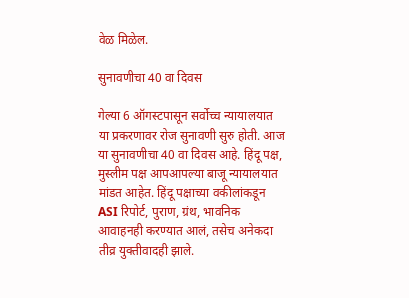वेळ मिळेल.

सुनावणीचा 40 वा दिवस

गेल्या 6 ऑगस्टपासून सर्वोच्च न्यायालयात या प्रकरणावर रोज सुनावणी सुरु होती. आज या सुनावणीचा 40 वा दिवस आहे. हिंदू पक्ष, मुस्लीम पक्ष आपआपल्या बाजू न्यायालयात मांडत आहेत. हिंदू पक्षाच्या वकीलांकडून ASI रिपोर्ट, पुराण, ग्रंथ, भावनिक आवाहनही करण्यात आलं, तसेच अनेकदा तीव्र युक्तीवादही झाले.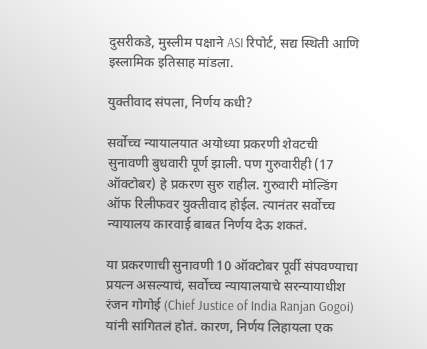दुसरीकडे, मुस्लीम पक्षाने ASI रिपोर्ट, सद्य स्थिती आणि इस्लामिक इतिसाह मांडला.

युक्तीवाद संपला, निर्णय कधी?

सर्वोच्च न्यायालयात अयोध्या प्रकरणी शेवटची सुनावणी बुधवारी पूर्ण झाली. पण गुरुवारीही (17 ऑक्टोबर) हे प्रकरण सुरु राहील. गुरुवारी मोल्डिंग ऑफ रिलीफवर युक्तीवाद होईल. त्यानंतर सर्वोच्च न्यायालय कारवाई बाबत निर्णय देऊ शकतं.

या प्रकरणाची सुनावणी 10 ऑक्टोबर पूर्वी संपवण्याचा प्रयत्न असल्याचं, सर्वोच्च न्यायालयाचे सरन्यायाधीश रंजन गोगोई (Chief Justice of India Ranjan Gogoi) यांनी सांगितलं होतं. कारण, निर्णय लिहायला एक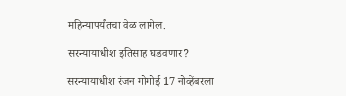महिन्यापर्यंतचा वेळ लागेल.

सरन्यायाधीश इतिसाह घडवणार?

सरन्यायाधीश रंजन गोगोई 17 नोव्हेंबरला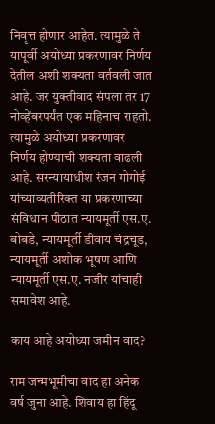निवृत्त होणार आहेत. त्यामुळे ते यापूर्वी अयोध्या प्रकरणावर निर्णय देतील अशी शक्यता वर्तवली जात आहे. जर युक्तीवाद संपला तर 17 नोव्हेंबरपर्यंत एक महिनाच राहतो. त्यामुळे अयोध्या प्रकरणावर निर्णय होण्याची शक्यता वाढली आहे. सरन्यायाधीश रंजन गोगोई यांच्याव्यतीरिक्त या प्रकरणाच्या संविधान पीठात न्यायमूर्ती एस.ए. बोबडे, न्यायमूर्ती डीवाय चंद्रचूड, न्यायमूर्ती अशोक भूषण आणि न्यायमूर्ती एस.ए. नजीर यांचाही समावेश आहे.

काय आहे अयोध्या जमीन वाद?

राम जन्मभूमीचा वाद हा अनेक वर्ष जुना आहे. शिवाय हा हिंदू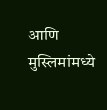आणि मुस्लिमांमध्ये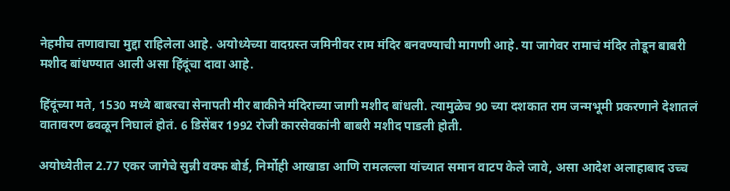नेहमीच तणावाचा मुद्दा राहिलेला आहे. अयोध्येच्या वादग्रस्त जमिनीवर राम मंदिर बनवण्याची मागणी आहे. या जागेवर रामाचं मंदिर तोडून बाबरी मशीद बांधण्यात आली असा हिंदूंचा दावा आहे.

हिंदूंच्या मते, 1530 मध्ये बाबरचा सेनापती मीर बाकीने मंदिराच्या जागी मशीद बांधली. त्यामुळेच 90 च्या दशकात राम जन्मभूमी प्रकरणाने देशातलं वातावरण ढवळून निघालं होतं. 6 डिसेंबर 1992 रोजी कारसेवकांनी बाबरी मशीद पाडली होती.

अयोध्येतील 2.77 एकर जागेचे सुन्नी वक्फ बोर्ड, निर्मोही आखाडा आणि रामलल्ला यांच्यात समान वाटप केले जावे, असा आदेश अलाहाबाद उच्च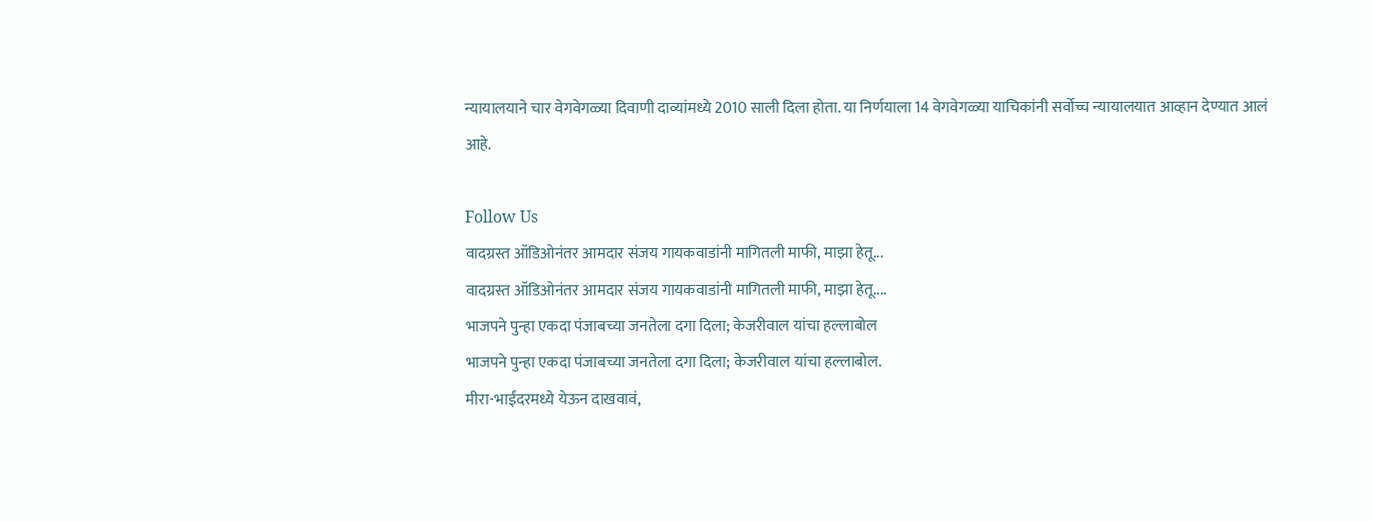न्यायालयाने चार वेगवेगळ्या दिवाणी दाव्यांमध्ये 2010 साली दिला होता. या निर्णयाला 14 वेगवेगळ्या याचिकांनी सर्वोच्च न्यायालयात आव्हान देण्यात आलं आहे.

Follow Us
वादग्रस्त ऑडिओनंतर आमदार संजय गायकवाडांनी मागितली माफी, माझा हेतू...
वादग्रस्त ऑडिओनंतर आमदार संजय गायकवाडांनी मागितली माफी, माझा हेतू....
भाजपने पुन्हा एकदा पंजाबच्या जनतेला दगा दिला; केजरीवाल यांचा हल्लाबोल
भाजपने पुन्हा एकदा पंजाबच्या जनतेला दगा दिला; केजरीवाल यांचा हल्लाबोल.
मीरा-भाईंदरमध्ये येऊन दाखवावं,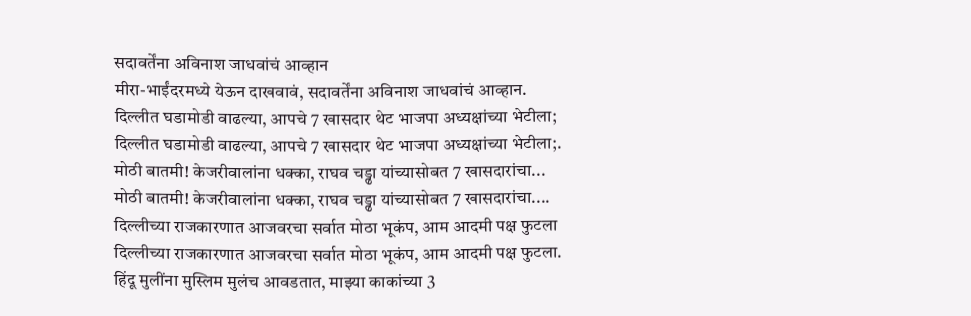सदावर्तेंना अविनाश जाधवांचं आव्हान
मीरा-भाईंदरमध्ये येऊन दाखवावं, सदावर्तेंना अविनाश जाधवांचं आव्हान.
दिल्लीत घडामोडी वाढल्या, आपचे 7 खासदार थेट भाजपा अध्यक्षांच्या भेटीला;
दिल्लीत घडामोडी वाढल्या, आपचे 7 खासदार थेट भाजपा अध्यक्षांच्या भेटीला;.
मोठी बातमी! केजरीवालांना धक्का, राघव चड्ढा यांच्यासोबत 7 खासदारांचा...
मोठी बातमी! केजरीवालांना धक्का, राघव चड्ढा यांच्यासोबत 7 खासदारांचा....
दिल्लीच्या राजकारणात आजवरचा सर्वात मोठा भूकंप, आम आदमी पक्ष फुटला
दिल्लीच्या राजकारणात आजवरचा सर्वात मोठा भूकंप, आम आदमी पक्ष फुटला.
हिंदू मुलींना मुस्लिम मुलंच आवडतात, माझ्या काकांच्या 3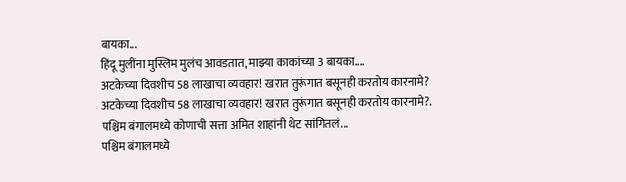बायका...
हिंदू मुलींना मुस्लिम मुलंच आवडतात, माझ्या काकांच्या 3 बायका....
अटकेच्या दिवशीच 58 लाखाचा व्यवहार! खरात तुरूंगात बसूनही करतोय कारनामे?
अटकेच्या दिवशीच 58 लाखाचा व्यवहार! खरात तुरूंगात बसूनही करतोय कारनामे?.
पश्चिम बंगालमध्ये कोणाची सत्ता अमित शाहांनी थेट सांगितलं...
पश्चिम बंगालमध्ये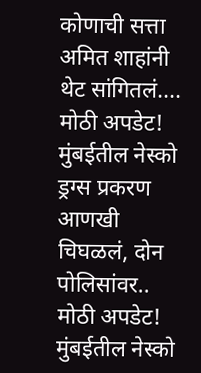कोणाची सत्ता अमित शाहांनी थेट सांगितलं....
मोठी अपडेट! मुंबईतील नेस्को ड्रग्स प्रकरण आणखी चिघळलं, दोन पोलिसांवर..
मोठी अपडेट! मुंबईतील नेस्को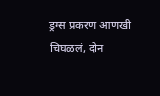ड्रग्स प्रकरण आणखी चिघळलं, दोन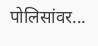पोलिसांवर...